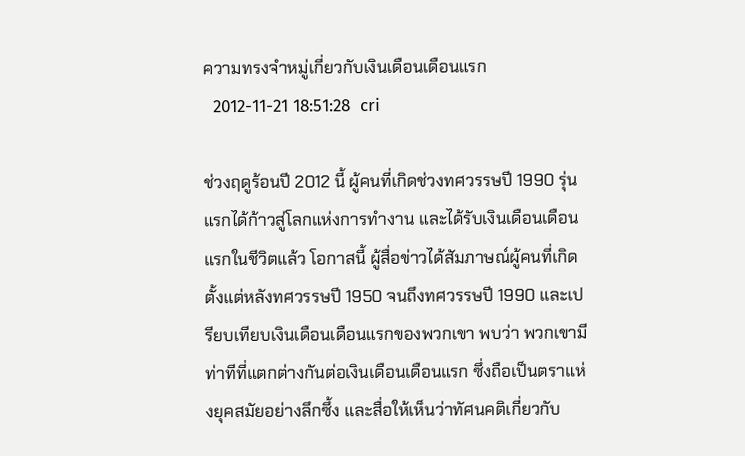ความทรงจำหมู่เกี่ยวกับเงินเดือนเดือนแรก
  2012-11-21 18:51:28  cri

ช่วงฤดูร้อนปี 2012 นี้ ผู้คนที่เกิดช่วงทศวรรษปี 1990 รุ่นแรกได้ก้าวสู่โลกแห่งการทำงาน และได้รับเงินเดือนเดือนแรกในชีวิตแล้ว โอกาสนี้ ผู้สื่อข่าวได้สัมภาษณ์ผู้คนที่เกิดตั้งแต่หลังทศวรรษปี 1950 จนถึงทศวรรษปี 1990 และเปรียบเทียบเงินเดือนเดือนแรกของพวกเขา พบว่า พวกเขามีท่าทีที่แตกต่างกันต่อเงินเดือนเดือนแรก ซึ่งถือเป็นตราแห่งยุคสมัยอย่างลึกซึ้ง และสื่อให้เห็นว่าทัศนคติเกี่ยวกับ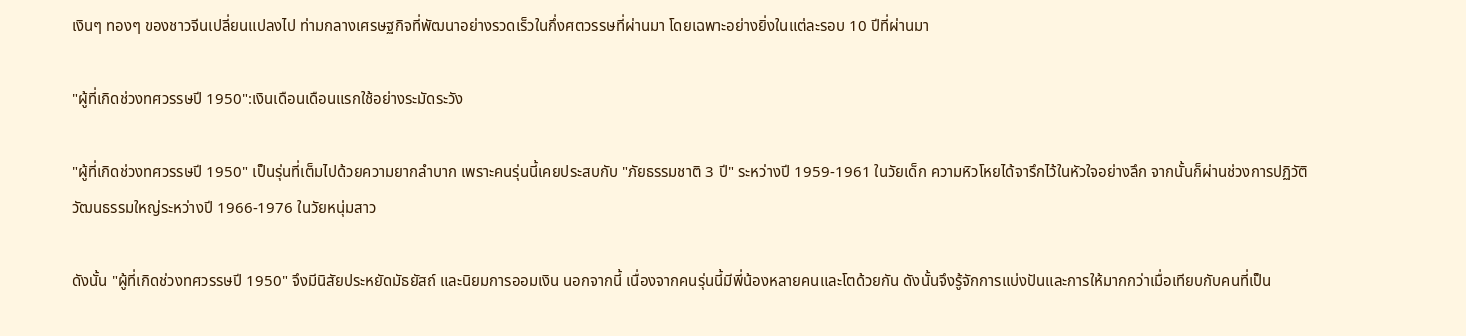เงินๆ ทองๆ ของชาวจีนเปลี่ยนแปลงไป ท่ามกลางเศรษฐกิจที่พัฒนาอย่างรวดเร็วในกึ่งศตวรรษที่ผ่านมา โดยเฉพาะอย่างยิ่งในแต่ละรอบ 10 ปีที่ผ่านมา

"ผู้ที่เกิดช่วงทศวรรษปี 1950":เงินเดือนเดือนแรกใช้อย่างระมัดระวัง

"ผู้ที่เกิดช่วงทศวรรษปี 1950" เป็นรุ่นที่เต็มไปด้วยความยากลำบาก เพราะคนรุ่นนี้เคยประสบกับ "ภัยธรรมชาติ 3 ปี" ระหว่างปี 1959-1961 ในวัยเด็ก ความหิวโหยได้จารึกไว้ในหัวใจอย่างลึก จากนั้นก็ผ่านช่วงการปฏิวัติวัฒนธรรมใหญ่ระหว่างปี 1966-1976 ในวัยหนุ่มสาว

ดังนั้น "ผู้ที่เกิดช่วงทศวรรษปี 1950" จึงมีนิสัยประหยัดมัธยัสถ์ และนิยมการออมเงิน นอกจากนี้ เนื่องจากคนรุ่นนี้มีพี่น้องหลายคนและโตด้วยกัน ดังนั้นจึงรู้จักการแบ่งปันและการให้มากกว่าเมื่อเทียบกับคนที่เป็น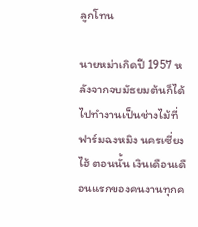ลูกโทน

นายหม่าเกิดปี 1957 หลังจากจบมัธยมต้นก็ได้ไปทำงานเป็นช่างไม้ที่ฟาร์มฉงหมิง นครเซี่ยงไฮ้ ตอนนั้น เงินเดือนเดือนแรกของคนงานทุกค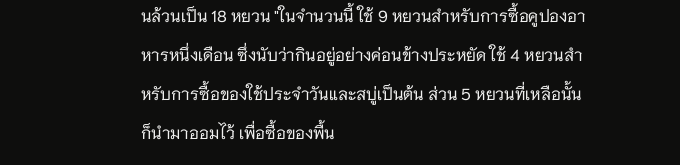นล้วนเป็น 18 หยวน "ในจำนวนนี้ ใช้ 9 หยวนสำหรับการซื้อคูปองอาหารหนึ่งเดือน ซึ่งนับว่ากินอยู่อย่างค่อนข้างประหยัด ใช้ 4 หยวนสำหรับการซื้อของใช้ประจำวันและสบู่เป็นต้น ส่วน 5 หยวนที่เหลือนั้น ก็นำมาออมไว้ เพื่อซื้อของพื้น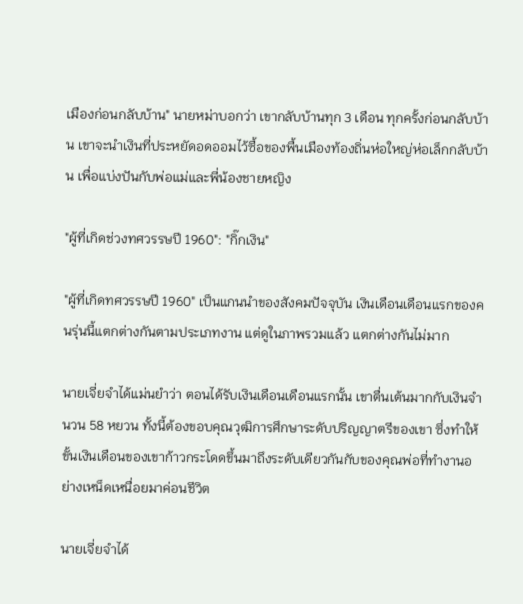เมืองก่อนกลับบ้าน" นายหม่าบอกว่า เขากลับบ้านทุก 3 เดือน ทุกครั้งก่อนกลับบ้าน เขาจะนำเงินที่ประหยัดอดออมไว้ซื้อของพื้นเมืองท้องถิ่นห่อใหญ่ห่อเล็กกลับบ้าน เพื่อแบ่งปันกับพ่อแม่และพี่น้องชายหญิง

"ผู้ที่เกิดช่วงทศวรรษปี 1960": "กิ๊กเงิน"

"ผู้ที่เกิดทศวรรษปี 1960" เป็นแกนนำของสังคมปัจจุบัน เงินเดือนเดือนแรกของคนรุ่นนี้แตกต่างกันตามประเภทงาน แต่ดูในภาพรวมแล้ว แตกต่างกันไม่มาก

นายเจี่ยจำได้แม่นยำว่า ตอนได้รับเงินเดือนเดือนแรกนั้น เขาตื่นเต้นมากกับเงินจำนวน 58 หยวน ทั้งนี้ต้องขอบคุณวุฒิการศึกษาระดับปริญญาตรีของเขา ซึ่งทำให้ขั้นเงินเดือนของเขาก้าวกระโดดขึ้นมาถึงระดับเดียวกันกับของคุณพ่อที่ทำงานอย่างเหน็ดเหนื่อยมาค่อนชีวิต

นายเจี่ยจำได้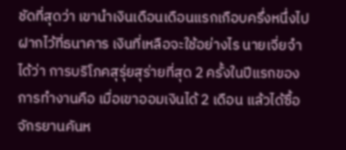ชัดที่สุดว่า เขานำเงินเดือนเดือนแรกเกือบครึ่งหนึ่งไปฝากไว้ที่ธนาคาร เงินที่เหลือจะใช้อย่างไร นายเจี่ยจำได้ว่า การบริโภคสุรุ่ยสุร่ายที่สุด 2 ครั้งในปีแรกของการทำงานคือ เมื่อเขาออมเงินได้ 2 เดือน แล้วได้ซื้อจักรยานคันห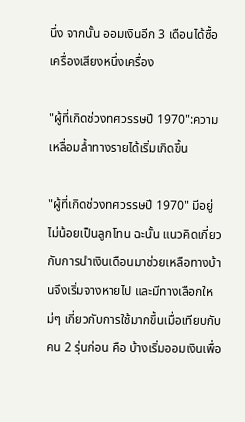นึ่ง จากนั้น ออมเงินอีก 3 เดือนได้ซื้อเครื่องเสียงหนึ่งเครื่อง

"ผู้ที่เกิดช่วงทศวรรษปี 1970":ความเหลื่อมล้ำทางรายได้เริ่มเกิดขึ้น

"ผู้ที่เกิดช่วงทศวรรษปี 1970" มีอยู่ไม่น้อยเป็นลูกโทน ฉะนั้น แนวคิดเกี่ยวกับการนำเงินเดือนมาช่วยเหลือทางบ้านจึงเริ่มจางหายไป และมีทางเลือกใหม่ๆ เกี่ยวกับการใช้มากขึ้นเมื่อเทียบกับคน 2 รุ่นก่อน คือ บ้างเริ่มออมเงินเพื่อ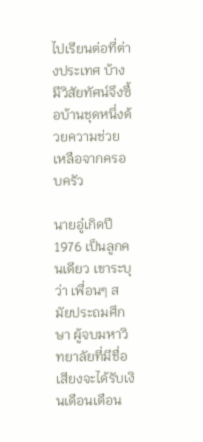ไปเรียนต่อที่ต่างประเทศ บ้างมีวิสัยทัศน์จึงซื้อบ้านชุดหนึ่งด้วยความช่วยเหลือจากครอบครัว

นายอู๋เกิดปี 1976 เป็นลูกคนเดียว เขาระบุว่า เพื่อนๆ สมัยประถมศึกษา ผู้จบมหาวิทยาลัยที่มีชื่อเสียงจะได้รับเงินเดือนเดือน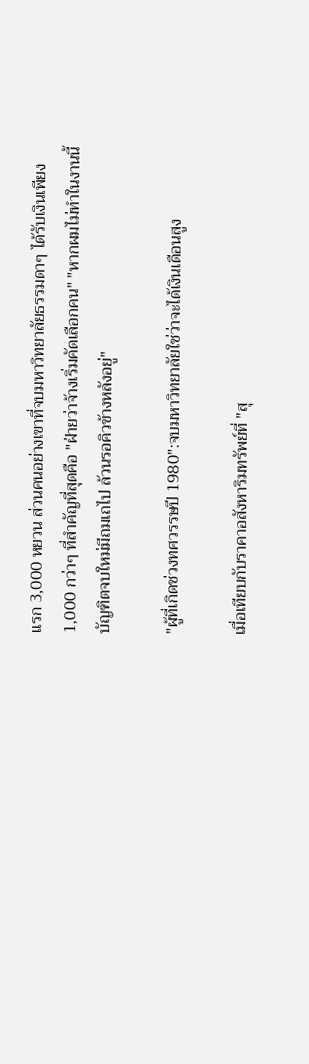แรก 3,000 หยวน ส่วนคนอย่างเขาที่จบมหาวิทยาลัยธรรมดาๆ ได้รับเงินเพียง 1,000 กว่าๆ ที่สำคัญที่สุดคือ "ฝ่ายว่าจ้างเริ่มคัดเลือกคน" "หากผมไม่ทำในงานนี้ บัญฑิตจบใหม่มีถมเถไป ล้วนรอคิวข้างหลังอยู่"

"ผู้ที่เกิดช่วงทศวรรษปี 1980":จบมหาวิทยาลัยใช่ว่าจะได้เงินเดือนสูง

เมื่อเทียบกับราคาอสังหาริมทรัพย์ที่ "สุ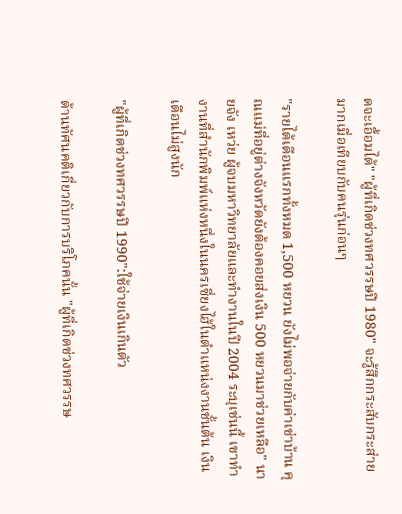ดจะเอื้อมได้" "ผู้ที่เกิดช่วงทศวรรษปี 1980" จะรู้สึกกระสับกระส่ายมากเมื่อเทียบกับคนรุ่นก่อนๆ

"รายได้เดือนแรกทั้งหมด 1,500 หยวน ยังไม่พอจ่ายกับค่าเช่าบ้าน คุณแม่ที่อยู่ต่างจังหวัดยังต้องคอยส่งเงิน 500 หยวนมาช่วยเหลือ" นายจัง เหว่ย ผู้จบมหาวิทยาลัยและทำงานในปี 2004 ระบุเช่นนี้ เขาทำงานที่สำนักพิมพ์แห่งหนึ่งในนครเซี่ยงไฮ้ในตำแหน่งงานชั้นต้น เงินเดือนไม่สูงนัก

"ผู้ที่เกิดช่วงทศวรรษปี 1990":ใช้จ่ายเงินเกินตัว

ด้านทัศนคติเกี่ยวกับการบริโภคนั้น "ผู้ที่เกิดช่วงทศวรรษ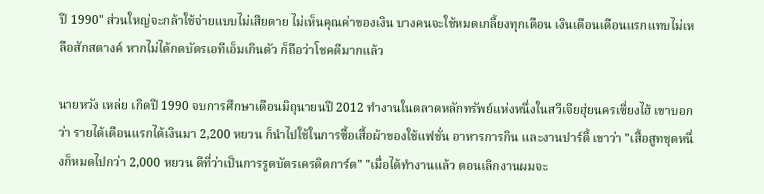ปี 1990" ส่วนใหญ่จะกล้าใช้จ่ายแบบไม่เสียดาย ไม่เห็นคุณค่าของเงิน บางคนจะใช้หมดเกลี้ยงทุกเดือน เงินเดือนเดือนแรกแทบไม่เหลือสักสตางค์ หากไม่ได้กดบัตรเอทีเอ็มเกินตัว ก็ถือว่าโชคดีมากแล้ว

นายหวัง เหล่ย เกิดปี 1990 จบการศึกษาเดือนมิถุนายนปี 2012 ทำงานในตลาดหลักทรัพย์แห่งหนึ่งในสวีเจียฮุ่ยนครเซี่ยงไฮ้ เขาบอกว่า รายได้เดือนแรกได้เงินมา 2,200 หยวน ก็นำไปใช้ในการซื้อเสื้อผ้าของใช้แฟชั่น อาหารการกิน และงานปาร์ตี้ เขาว่า "เสื้อสูทชุดหนึ่งก็หมดไปกว่า 2,000 หยวน ดีที่ว่าเป็นการรูดบัตรเครดิตการ์ต" "เมื่อได้ทำงานแล้ว ตอนเลิกงานผมจะ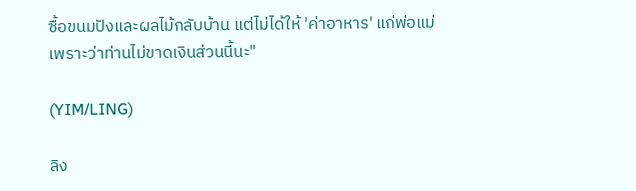ซื้อขนมปังและผลไม้กลับบ้าน แต่ไม่ได้ให้ 'ค่าอาหาร' แก่พ่อแม่ เพราะว่าท่านไม่ขาดเงินส่วนนี้นะ"

(YIM/LING)

ลิง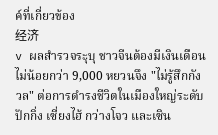ค์ที่เกี่ยวข้อง
经济
v ผลสำรวจระุบุ ชาวจีนต้องมีเงินเดือนไม่น้อยกว่า 9,000 หยวนจึง "ไม่รู้สึกกังวล" ต่อการดำรงชีวิตในเมืองใหญ่ระดับปักกิ่ง เซี่ยงไฮ้ กว่างโจว และเซิน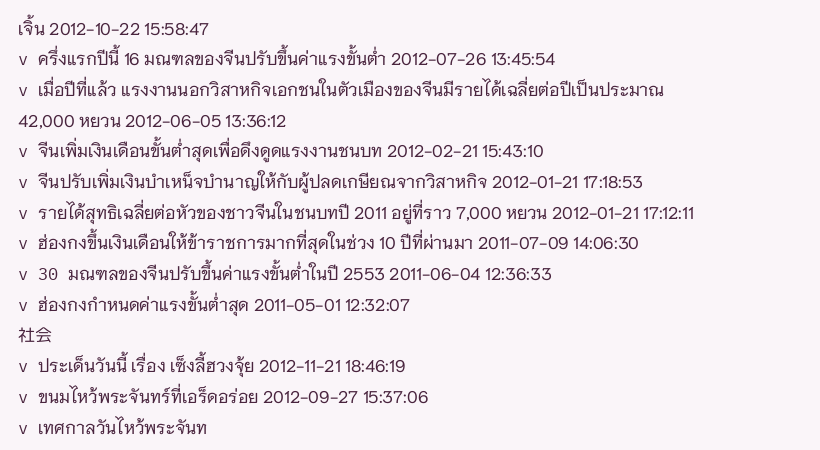เจิ้น 2012-10-22 15:58:47
v ครึ่งแรกปีนี้ 16 มณฑลของจีนปรับขึ้นค่าแรงขั้นต่ำ 2012-07-26 13:45:54
v เมื่อปีที่แล้ว แรงงานนอกวิสาหกิจเอกชนในตัวเมืองของจีนมีรายได้เฉลี่ยต่อปีเป็นประมาณ 42,000 หยวน 2012-06-05 13:36:12
v จีนเพิ่มเงินเดือนขั้นต่ำสุดเพื่อดึงดูดแรงงานชนบท 2012-02-21 15:43:10
v จีนปรับเพิ่มเงินบำเหน็จบำนาญให้กับผู้ปลดเกษียณจากวิสาหกิจ 2012-01-21 17:18:53
v รายได้สุทธิเฉลี่ยต่อหัวของชาวจีนในชนบทปี 2011 อยู่ที่ราว 7,000 หยวน 2012-01-21 17:12:11
v ฮ่องกงขึ้นเงินเดือนให้ข้าราชการมากที่สุดในช่วง 10 ปีที่ผ่านมา 2011-07-09 14:06:30
v 30 มณฑลของจีนปรับขึ้นค่าแรงขั้นต่ำในปี 2553 2011-06-04 12:36:33
v ฮ่องกงกำหนดค่าแรงขั้นต่ำสุด 2011-05-01 12:32:07
社会
v ประเด็นวันนี้ เรื่อง เซ็งลี้ฮวงจุ้ย 2012-11-21 18:46:19
v ขนมไหว้พระจันทร์ที่เอร็ดอร่อย 2012-09-27 15:37:06
v เทศกาลวันไหว้พระจันท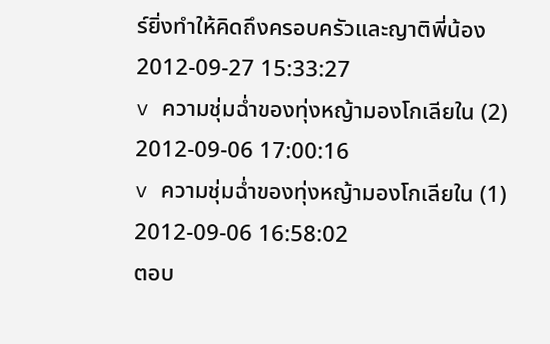ร์ยิ่งทำให้คิดถึงครอบครัวและญาติพี่น้อง 2012-09-27 15:33:27
v ความชุ่มฉ่ำของทุ่งหญ้ามองโกเลียใน (2) 2012-09-06 17:00:16
v ความชุ่มฉ่ำของทุ่งหญ้ามองโกเลียใน (1) 2012-09-06 16:58:02
ตอบ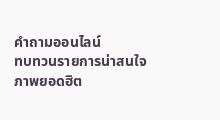คำถามออนไลน์
ทบทวนรายการน่าสนใจ
ภาพยอดฮิต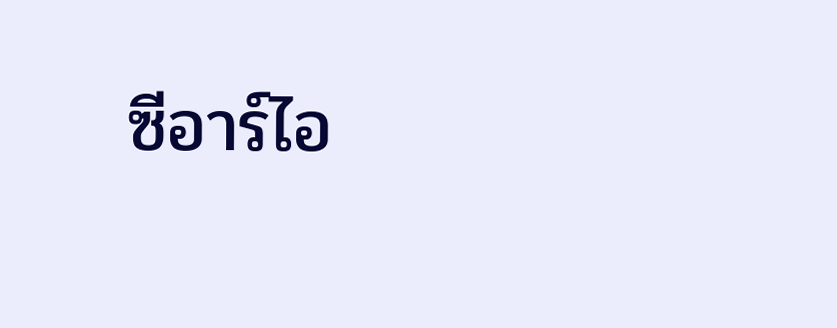ซีอาร์ไอ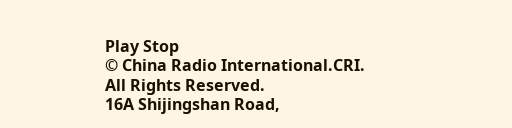Play Stop
© China Radio International.CRI. All Rights Reserved.
16A Shijingshan Road,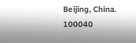Beijing, China. 100040